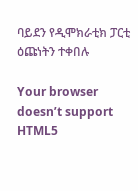ባይደን የዲሞክራቲክ ፓርቲ ዕጩነትን ተቀበሉ

Your browser doesn’t support HTML5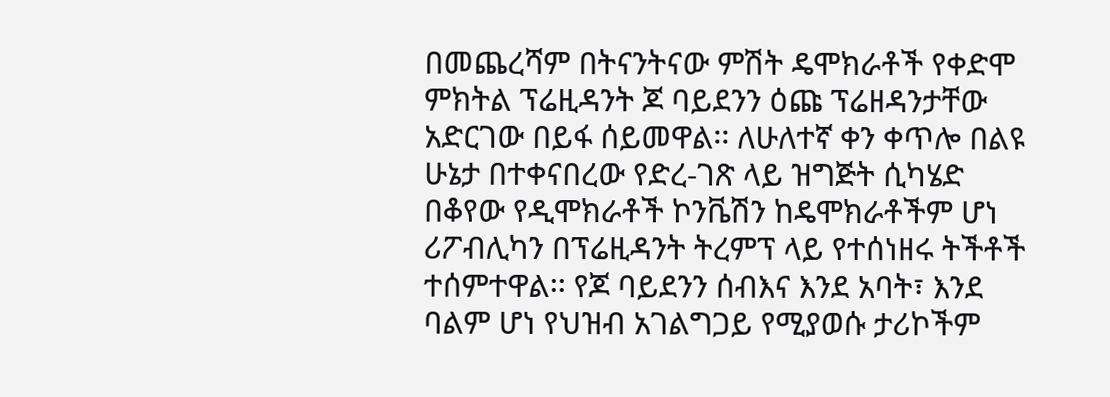በመጨረሻም በትናንትናው ምሽት ዴሞክራቶች የቀድሞ ምክትል ፕሬዚዳንት ጆ ባይደንን ዕጩ ፕሬዘዳንታቸው አድርገው በይፋ ሰይመዋል፡፡ ለሁለተኛ ቀን ቀጥሎ በልዩ ሁኔታ በተቀናበረው የድረ-ገጽ ላይ ዝግጅት ሲካሄድ በቆየው የዲሞክራቶች ኮንቬሽን ከዴሞክራቶችም ሆነ ሪፖብሊካን በፕሬዚዳንት ትረምፕ ላይ የተሰነዘሩ ትችቶች ተሰምተዋል፡፡ የጆ ባይደንን ሰብእና እንደ አባት፣ እንደ ባልም ሆነ የህዝብ አገልግጋይ የሚያወሱ ታሪኮችም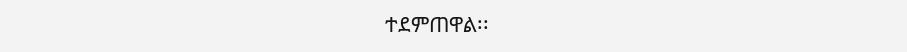ተደምጠዋል፡፡